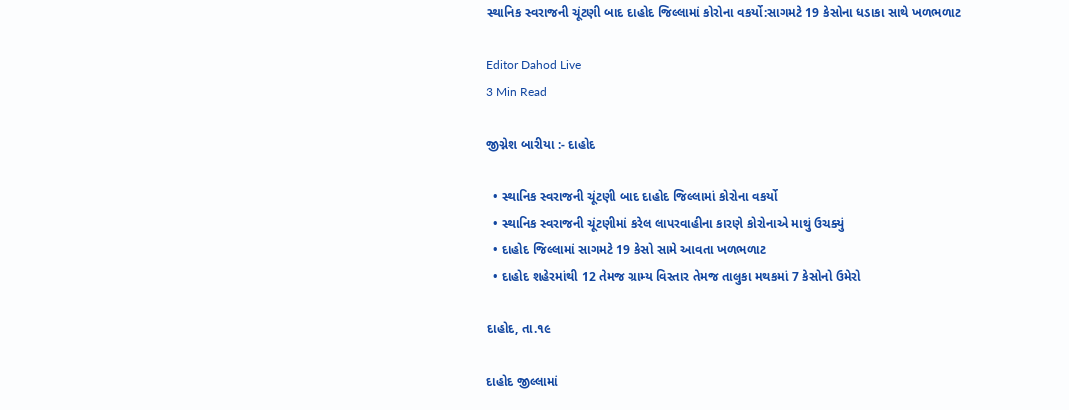સ્થાનિક સ્વરાજની ચૂંટણી બાદ દાહોદ જિલ્લામાં કોરોના વકર્યો:સાગમટે 19 કેસોના ધડાકા સાથે ખળભળાટ

Editor Dahod Live
3 Min Read

જીગ્નેશ બારીયા :- દાહોદ

  • સ્થાનિક સ્વરાજની ચૂંટણી બાદ દાહોદ જિલ્લામાં કોરોના વકર્યો
  • સ્થાનિક સ્વરાજની ચૂંટણીમાં કરેલ લાપરવાહીના કારણે કોરોનાએ માથું ઉચક્યું
  • દાહોદ જિલ્લામાં સાગમટે 19 કેસો સામે આવતા ખળભળાટ
  • દાહોદ શહેરમાંથી 12 તેમજ ગ્રામ્ય વિસ્તાર તેમજ તાલુકા મથકમાં 7 કેસોનો ઉમેરો

દાહોદ, તા.૧૯

દાહોદ જીલ્લામાં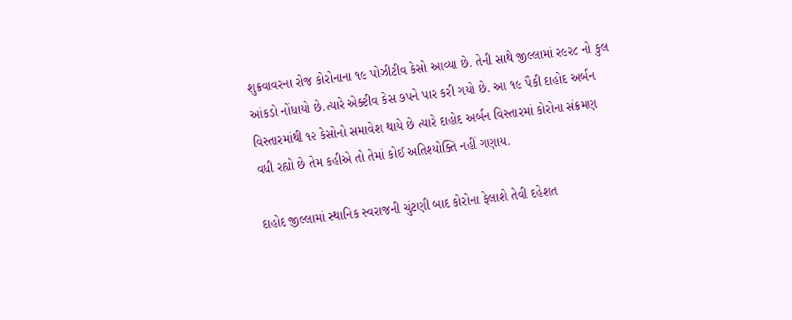શુક્રવાવરના રોજ કોરોનાના ૧૯ પોઝીટીવ કેસો આવ્યા છે. તેની સાથે જીલ્લામાં ર૯ર૮ નો કુલ આંકડો નોંધાયો છે.ત્યારે એક્ટીવ કેસ ૭પને પાર કરી ગયો છે. આ ૧૯ પૈકી દાહોદ અર્બન વિસ્તારમાંથી ૧૨ કેસોનો સમાવેશ થાયે છે ત્યારે દાહોદ અર્બન વિસ્તારમાં કોરોના સંક્રમણ વધી રહ્યો છે તેમ કહીએ તો તેમાં કોઈ અતિશ્યોક્તિ નહીં ગણાય.

દાહોદ જીલ્લામાં સ્થાનિક સ્વરાજની ચુંટણી બાદ કોરોના ફેલાશે તેવી દહેશત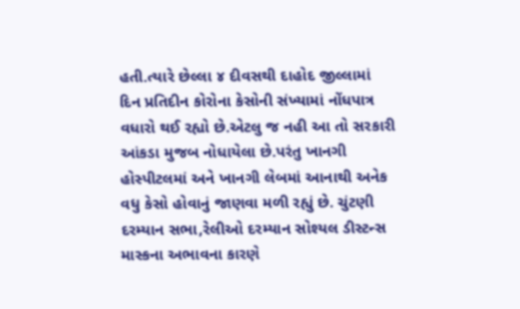હતી.ત્યારે છેલ્લા ૪ દીવસથી દાહોદ જીલ્લામાં દિન પ્રતિદીન કોરોના કેસોની સંખ્યામાં નોંધપાત્ર વધારો થઈ રહ્યો છે.એટલુ જ નહી આ તો સરકારી આંકડા મુજબ નોધાયેલા છે.પરંતુ ખાનગી હોસ્પીટલમાં અને ખાનગી લેબમાં આનાથી અનેક વધુ કેસો હોવાનું જાણવા મળી રહ્યું છે. ચુંટણી દરમ્યાન સભા,રેલીઓ દરમ્યાન સોશ્યલ ડીસ્ટન્સ માસ્કના અભાવના કારણે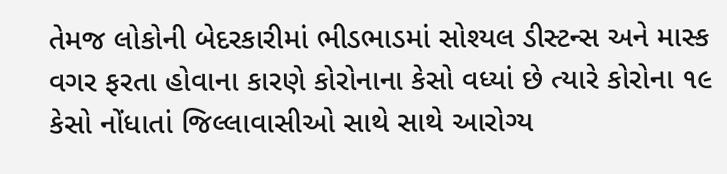તેમજ લોકોની બેદરકારીમાં ભીડભાડમાં સોશ્યલ ડીસ્ટન્સ અને માસ્ક વગર ફરતા હોવાના કારણે કોરોનાના કેસો વધ્યાં છે ત્યારે કોરોના ૧૯ કેસો નોંધાતાં જિલ્લાવાસીઓ સાથે સાથે આરોગ્ય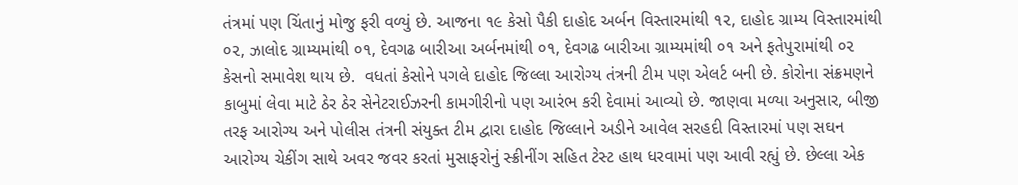તંત્રમાં પણ ચિંતાનું મોજુ ફરી વળ્યું છે. આજના ૧૯ કેસો પૈકી દાહોદ અર્બન વિસ્તારમાંથી ૧૨, દાહોદ ગ્રામ્ય વિસ્તારમાંથી ૦૨, ઝાલોદ ગ્રામ્યમાંથી ૦૧, દેવગઢ બારીઆ અર્બનમાંથી ૦૧, દેવગઢ બારીઆ ગ્રામ્યમાંથી ૦૧ અને ફતેપુરામાંથી ૦૨ કેસનો સમાવેશ થાય છે.  વધતાં કેસોને પગલે દાહોદ જિલ્લા આરોગ્ય તંત્રની ટીમ પણ એલર્ટ બની છે. કોરોના સંક્રમણને કાબુમાં લેવા માટે ઠેર ઠેર સેનેટરાઈઝરની કામગીરીનો પણ આરંભ કરી દેવામાં આવ્યો છે. જાણવા મળ્યા અનુસાર, બીજી તરફ આરોગ્ય અને પોલીસ તંત્રની સંયુક્ત ટીમ દ્વારા દાહોદ જિલ્લાને અડીને આવેલ સરહદી વિસ્તારમાં પણ સઘન આરોગ્ય ચેકીંગ સાથે અવર જવર કરતાં મુસાફરોનું સ્ક્રીનીંગ સહિત ટેસ્ટ હાથ ધરવામાં પણ આવી રહ્યું છે. છેલ્લા એક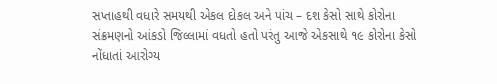સપ્તાહથી વધારે સમયથી એકલ દોકલ અને પાંચ – દશ કેસો સાથે કોરોના સંક્રમણનો આંકડો જિલ્લામાં વધતો હતો પરંતુ આજે એકસાથે ૧૯ કોરોના કેસો નોંધાતાં આરોગ્ય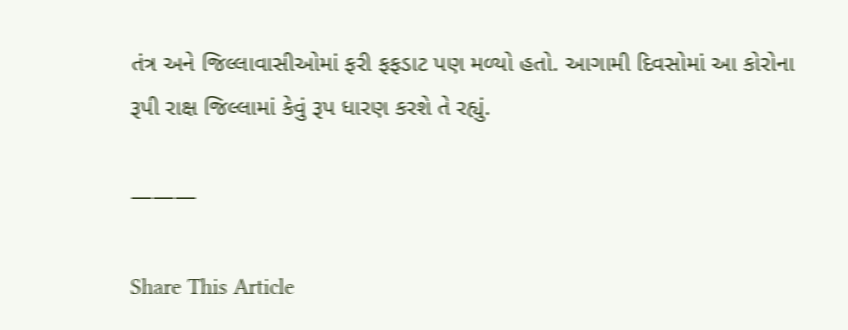તંત્ર અને જિલ્લાવાસીઓમાં ફરી ફફડાટ પણ મળ્યો હતો. આગામી દિવસોમાં આ કોરોના રૂપી રાક્ષ જિલ્લામાં કેવું રૂપ ધારણ કરશે તે રહ્યું.

———

Share This Article